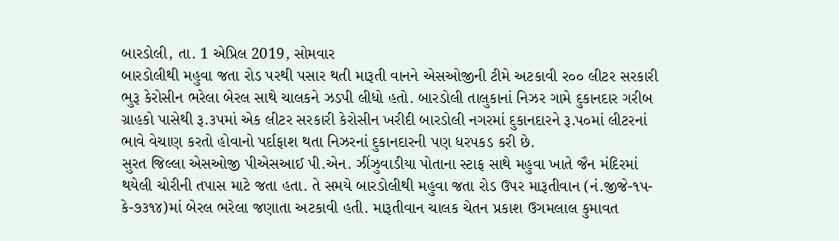બારડોલી, તા. 1 એપ્રિલ 2019, સોમવાર
બારડોલીથી મહુવા જતા રોડ પરથી પસાર થતી મારૂતી વાનને એસઓજીની ટીમે અટકાવી ર૦૦ લીટર સરકારી ભુરૂ કેરોસીન ભરેલા બેરલ સાથે ચાલકને ઝડપી લીધો હતો. બારડોલી તાલુકાનાં નિઝર ગામે દુકાનદાર ગરીબ ગ્રાહકો પાસેથી રૂ.૩પમાં એક લીટર સરકારી કેરોસીન ખરીદી બારડોલી નગરમાં દુકાનદારને રૂ.પ૦માં લીટરનાં ભાવે વેચાણ કરતો હોવાનો પર્દાફાશ થતા નિઝરનાં દુકાનદારની પણ ધરપકડ કરી છે.
સુરત જિલ્લા એસઓજી પીએસઆઈ પી.એન. ઝીંઝુવાડીયા પોતાના સ્ટાફ સાથે મહુવા ખાતે જૈન મંદિરમાં થયેલી ચોરીની તપાસ માટે જતા હતા. તે સમયે બારડોલીથી મહુવા જતા રોડ ઉપર મારૂતીવાન (નં.જીજે-૧પ-કે-૭૩૧૪)માં બેરલ ભરેલા જણાતા અટકાવી હતી. મારૂતીવાન ચાલક ચેતન પ્રકાશ ઉગમલાલ કુમાવત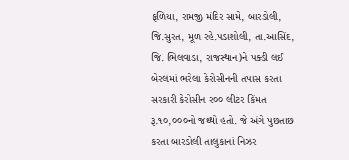ફળિયા, રામજી મંદિર સામે, બારડોલી, જિ.સુરત, મૂળ રહે.પડાશોલી, તા.આસિંદ, જિ. ભિલવાડા, રાજસ્થાન)ને પક્ડી લઈ બેરલમાં ભરેલા કેરોસીનની તપાસ કરતા સરકારી કેરોસીન ર૦૦ લીટર કિંમત રૂ.૧૦,૦૦૦નો જથ્થો હતો. જે અંગે પુછતાછ કરતા બારડોલી તાલુકાનાં નિઝર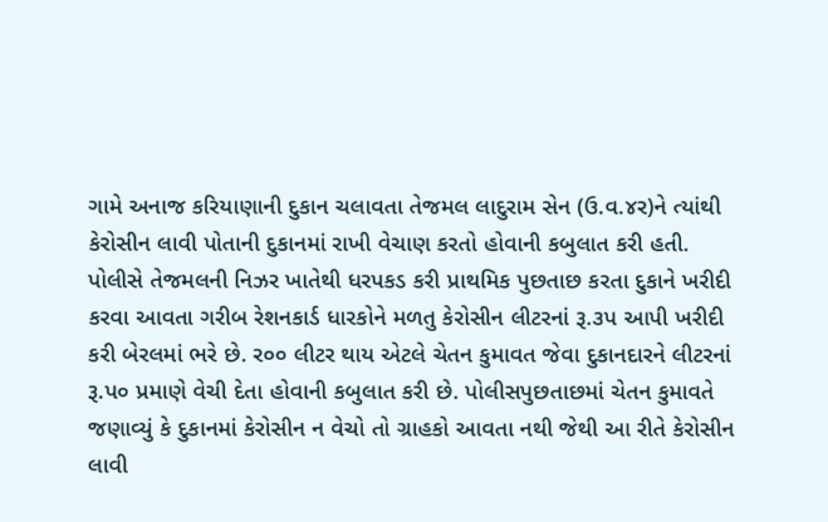ગામે અનાજ કરિયાણાની દુકાન ચલાવતા તેજમલ લાદુરામ સેન (ઉ.વ.૪ર)ને ત્યાંથી કેરોસીન લાવી પોતાની દુકાનમાં રાખી વેચાણ કરતો હોવાની કબુલાત કરી હતી.
પોલીસે તેજમલની નિઝર ખાતેથી ધરપકડ કરી પ્રાથમિક પુછતાછ કરતા દુકાને ખરીદી કરવા આવતા ગરીબ રેશનકાર્ડ ધારકોને મળતુ કેરોસીન લીટરનાં રૂ.૩પ આપી ખરીદી કરી બેરલમાં ભરે છે. ર૦૦ લીટર થાય એટલે ચેતન કુમાવત જેવા દુકાનદારને લીટરનાં રૂ.પ૦ પ્રમાણે વેચી દેતા હોવાની કબુલાત કરી છે. પોલીસપુછતાછમાં ચેતન કુમાવતે જણાવ્યું કે દુકાનમાં કેરોસીન ન વેચો તો ગ્રાહકો આવતા નથી જેથી આ રીતે કેરોસીન લાવી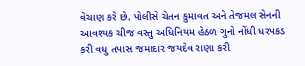વેચાણ કરે છે. પોલીસે ચેતન કુમાવત અને તેજમલ સેનની આવશ્યક ચીજ વસ્તુ અધિનિયમ હેઠળ ગુનો નોંધી ધરપકડ કરી વધુ તપાસ જમાદાર જયદેવ રાણા કરી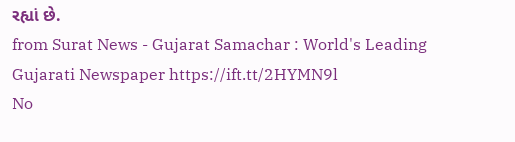રહ્યાં છે.
from Surat News - Gujarat Samachar : World's Leading Gujarati Newspaper https://ift.tt/2HYMN9l
No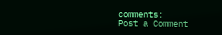comments:
Post a Comment